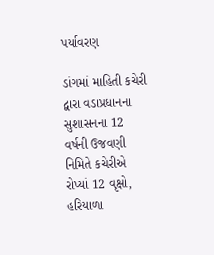પર્યાવરણ

ડાંગમાં માહિતી કચેરી દ્વારા વડાપ્રધાનના સુશાસનના 12 વર્ષની ઉજવણી નિમિતે કચેરીએ રોપ્યાં 12 વૃક્ષો, હરિયાળા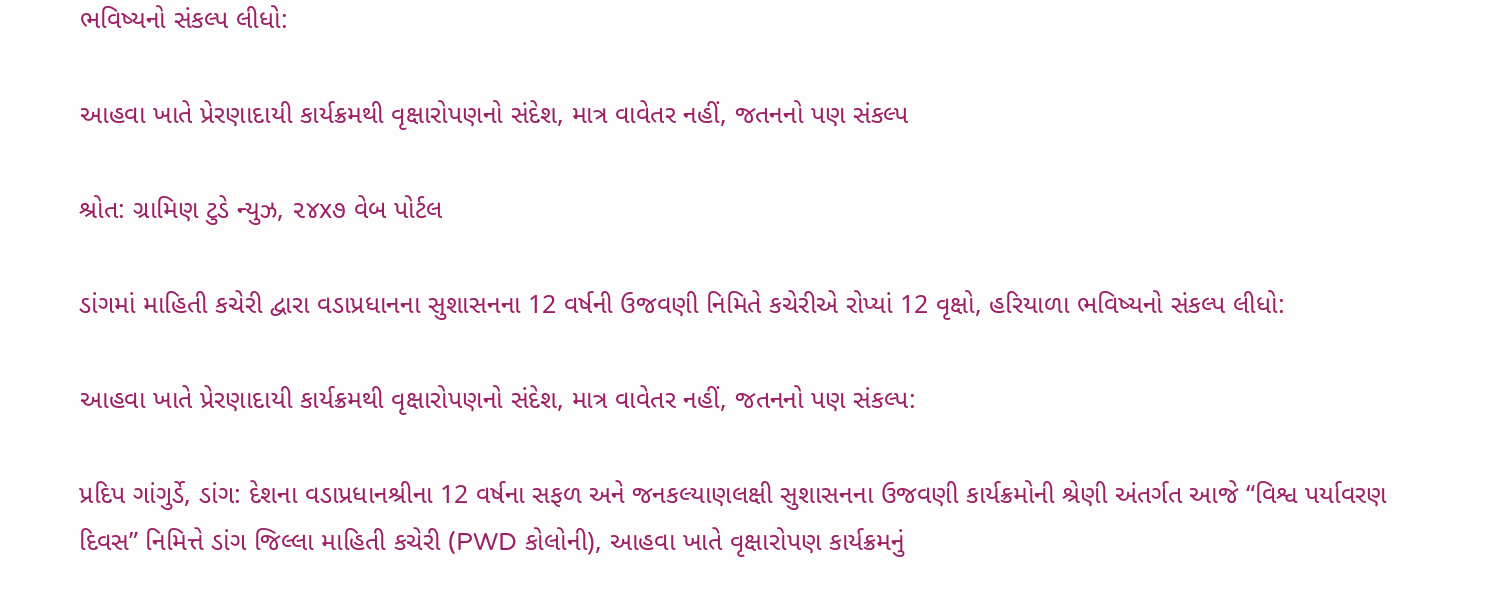ભવિષ્યનો સંકલ્પ લીધો:

આહવા ખાતે પ્રેરણાદાયી કાર્યક્રમથી વૃક્ષારોપણનો સંદેશ, માત્ર વાવેતર નહીં, જતનનો પણ સંકલ્પ

શ્રોત: ગ્રામિણ ટુડે ન્યુઝ, ૨૪x૭ વેબ પોર્ટલ

ડાંગમાં માહિતી કચેરી દ્વારા વડાપ્રધાનના સુશાસનના 12 વર્ષની ઉજવણી નિમિતે કચેરીએ રોપ્યાં 12 વૃક્ષો, હરિયાળા ભવિષ્યનો સંકલ્પ લીધો:

આહવા ખાતે પ્રેરણાદાયી કાર્યક્રમથી વૃક્ષારોપણનો સંદેશ, માત્ર વાવેતર નહીં, જતનનો પણ સંકલ્પ:

પ્રદિપ ગાંગુર્ડે, ડાંગ: દેશના વડાપ્રધાનશ્રીના 12 વર્ષના સફળ અને જનકલ્યાણલક્ષી સુશાસનના ઉજવણી કાર્યક્રમોની શ્રેણી અંતર્ગત આજે “વિશ્વ પર્યાવરણ દિવસ” નિમિત્તે ડાંગ જિલ્લા માહિતી કચેરી (PWD કોલોની), આહવા ખાતે વૃક્ષારોપણ કાર્યક્રમનું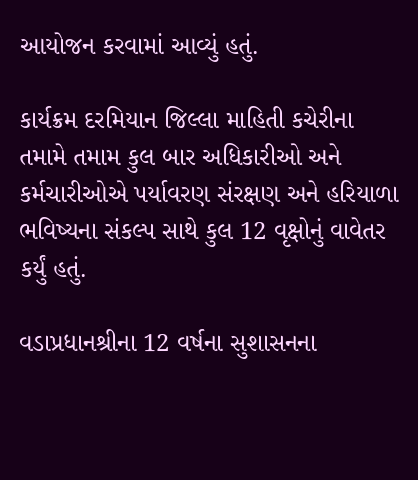આયોજન કરવામાં આવ્યું હતું.

કાર્યક્રમ દરમિયાન જિલ્લા માહિતી કચેરીના તમામે તમામ કુલ બાર અધિકારીઓ અને કર્મચારીઓએ પર્યાવરણ સંરક્ષણ અને હરિયાળા ભવિષ્યના સંકલ્પ સાથે કુલ 12 વૃક્ષોનું વાવેતર કર્યું હતું.

વડાપ્રધાનશ્રીના 12 વર્ષના સુશાસનના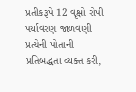પ્રતીકરૂપે 12 વૃક્ષો રોપી પર્યાવરણ જાળવણી પ્રત્યેની પોતાની પ્રતિબદ્ધતા વ્યક્ત કરી,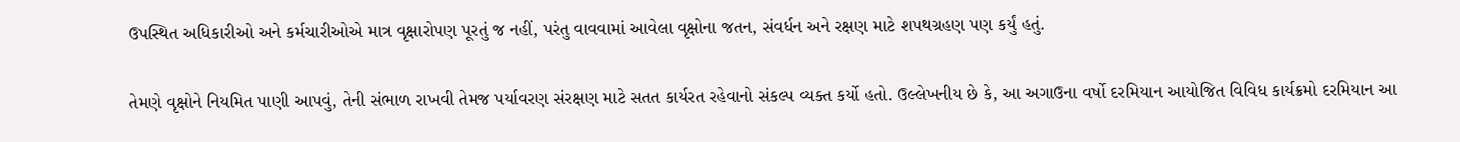ઉપસ્થિત અધિકારીઓ અને કર્મચારીઓએ માત્ર વૃક્ષારોપણ પૂરતું જ નહીં, પરંતુ વાવવામાં આવેલા વૃક્ષોના જતન, સંવર્ધન અને રક્ષણ માટે શપથગ્રહણ પણ કર્યું હતું.

તેમણે વૃક્ષોને નિયમિત પાણી આપવું, તેની સંભાળ રાખવી તેમજ પર્યાવરણ સંરક્ષણ માટે સતત કાર્યરત રહેવાનો સંકલ્પ વ્યક્ત કર્યો હતો. ઉલ્લેખનીય છે કે, આ અગાઉના વર્ષો દરમિયાન આયોજિત વિવિધ કાર્યક્રમો દરમિયાન આ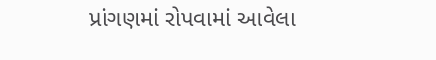પ્રાંગણમાં રોપવામાં આવેલા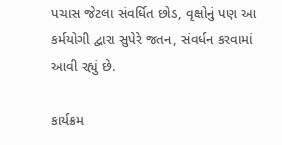પચાસ જેટલા સંવર્ધિત છોડ, વૃક્ષોનું પણ આ કર્મયોગી દ્વારા સુપેરે જતન, સંવર્ધન કરવામાં આવી રહ્યું છે.

કાર્યક્રમ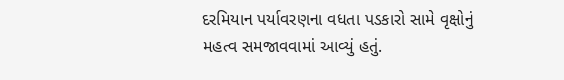દરમિયાન પર્યાવરણના વધતા પડકારો સામે વૃક્ષોનું મહત્વ સમજાવવામાં આવ્યું હતું.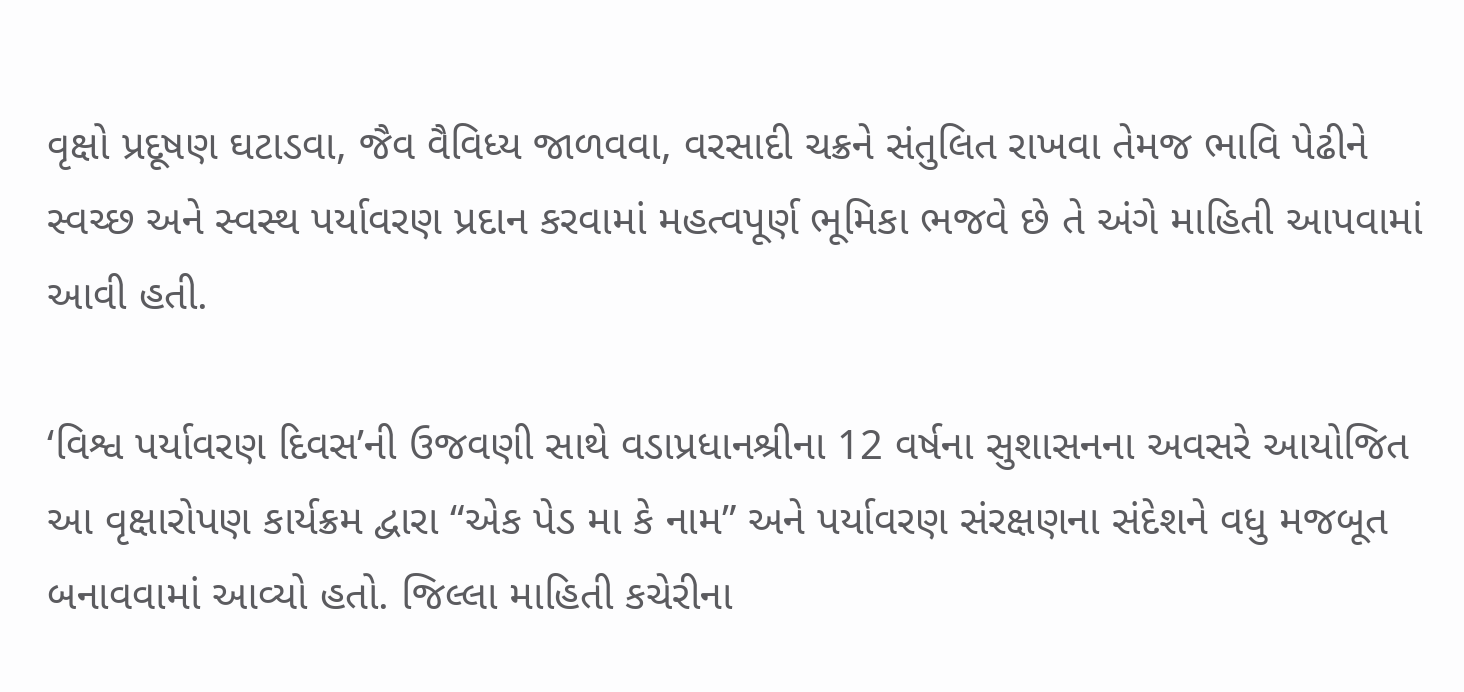વૃક્ષો પ્રદૂષણ ઘટાડવા, જૈવ વૈવિધ્ય જાળવવા, વરસાદી ચક્રને સંતુલિત રાખવા તેમજ ભાવિ પેઢીને સ્વચ્છ અને સ્વસ્થ પર્યાવરણ પ્રદાન કરવામાં મહત્વપૂર્ણ ભૂમિકા ભજવે છે તે અંગે માહિતી આપવામાં આવી હતી.

‘વિશ્વ પર્યાવરણ દિવસ’ની ઉજવણી સાથે વડાપ્રધાનશ્રીના 12 વર્ષના સુશાસનના અવસરે આયોજિત આ વૃક્ષારોપણ કાર્યક્રમ દ્વારા “એક પેડ મા કે નામ” અને પર્યાવરણ સંરક્ષણના સંદેશને વધુ મજબૂત બનાવવામાં આવ્યો હતો. જિલ્લા માહિતી કચેરીના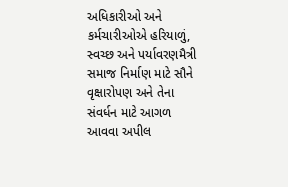અધિકારીઓ અને કર્મચારીઓએ હરિયાળું, સ્વચ્છ અને પર્યાવરણમૈત્રી સમાજ નિર્માણ માટે સૌને વૃક્ષારોપણ અને તેના સંવર્ધન માટે આગળ આવવા અપીલ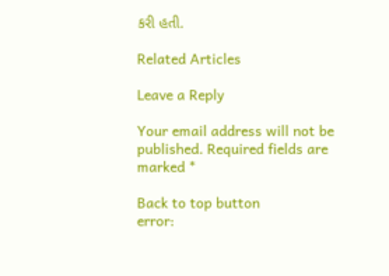કરી હતી.

Related Articles

Leave a Reply

Your email address will not be published. Required fields are marked *

Back to top button
error: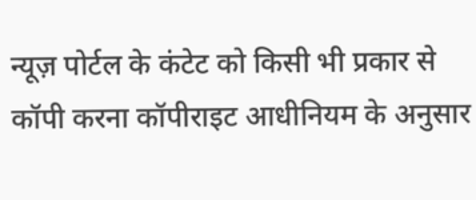न्यूज़ पोर्टल के कंटेट को किसी भी प्रकार से कॉपी करना कॉपीराइट आधीनियम के अनुसार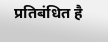प्रतिबंधित है